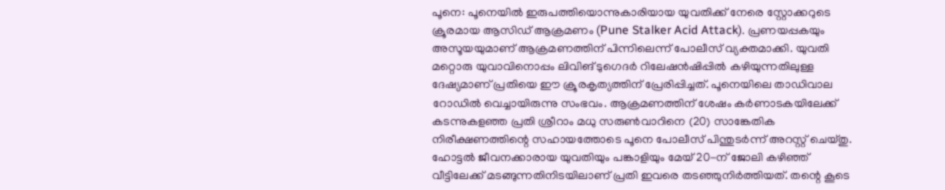പൂനെ: പൂനെയിൽ ഇരുപത്തിയൊന്നുകാരിയായ യുവതിക്ക് നേരെ സ്റ്റോക്കറുടെ ക്രൂരമായ ആസിഡ് ആക്രമണം (Pune Stalker Acid Attack). പ്രണയപ്പകയും അസൂയയുമാണ് ആക്രമണത്തിന് പിന്നിലെന്ന് പോലീസ് വ്യക്തമാക്കി. യുവതി മറ്റൊരു യുവാവിനൊപ്പം ലിവിങ് ടുഗെദർ റിലേഷൻഷിപ്പിൽ കഴിയുന്നതിലുള്ള ദേഷ്യമാണ് പ്രതിയെ ഈ ക്രൂരകൃത്യത്തിന് പ്രേരിപ്പിച്ചത്. പൂനെയിലെ താഡിവാല റോഡിൽ വെച്ചായിരുന്നു സംഭവം. ആക്രമണത്തിന് ശേഷം കർണാടകയിലേക്ക് കടന്നുകളഞ്ഞ പ്രതി ശ്രീറാം മധു സരുൺവാറിനെ (20) സാങ്കേതിക നിരീക്ഷണത്തിന്റെ സഹായത്തോടെ പൂനെ പോലീസ് പിന്തുടർന്ന് അറസ്റ്റ് ചെയ്തു.
ഹോട്ടൽ ജീവനക്കാരായ യുവതിയും പങ്കാളിയും മേയ് 20-ന് ജോലി കഴിഞ്ഞ് വീട്ടിലേക്ക് മടങ്ങുന്നതിനിടയിലാണ് പ്രതി ഇവരെ തടഞ്ഞുനിർത്തിയത്. തന്റെ കൂടെ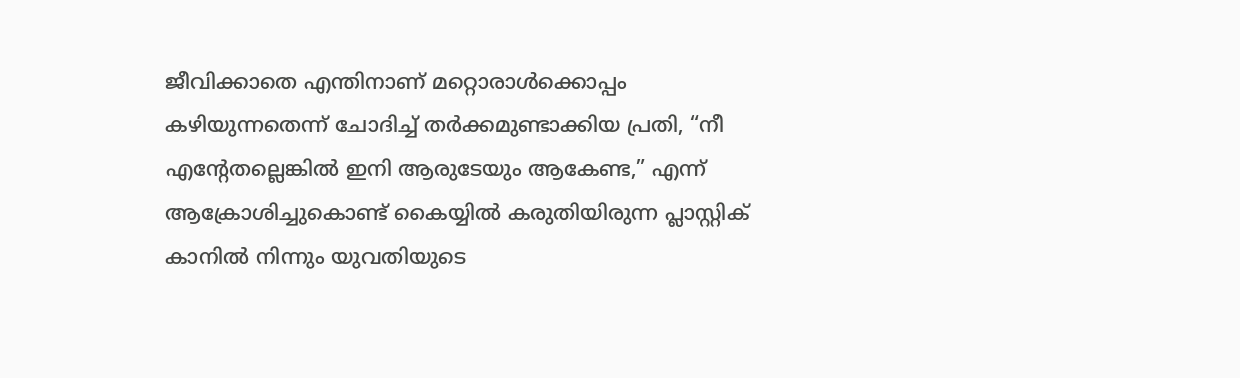ജീവിക്കാതെ എന്തിനാണ് മറ്റൊരാൾക്കൊപ്പം കഴിയുന്നതെന്ന് ചോദിച്ച് തർക്കമുണ്ടാക്കിയ പ്രതി, “നീ എന്റേതല്ലെങ്കിൽ ഇനി ആരുടേയും ആകേണ്ട,” എന്ന് ആക്രോശിച്ചുകൊണ്ട് കൈയ്യിൽ കരുതിയിരുന്ന പ്ലാസ്റ്റിക് കാനിൽ നിന്നും യുവതിയുടെ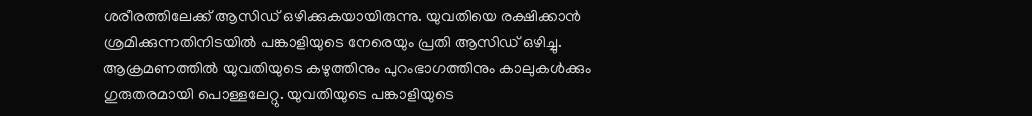ശരീരത്തിലേക്ക് ആസിഡ് ഒഴിക്കുകയായിരുന്നു. യുവതിയെ രക്ഷിക്കാൻ ശ്രമിക്കുന്നതിനിടയിൽ പങ്കാളിയുടെ നേരെയും പ്രതി ആസിഡ് ഒഴിച്ചു. ആക്രമണത്തിൽ യുവതിയുടെ കഴുത്തിനും പുറംഭാഗത്തിനും കാലുകൾക്കും ഗുരുതരമായി പൊള്ളലേറ്റു. യുവതിയുടെ പങ്കാളിയുടെ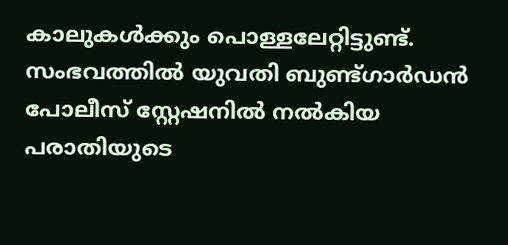കാലുകൾക്കും പൊള്ളലേറ്റിട്ടുണ്ട്. സംഭവത്തിൽ യുവതി ബുണ്ട്ഗാർഡൻ പോലീസ് സ്റ്റേഷനിൽ നൽകിയ പരാതിയുടെ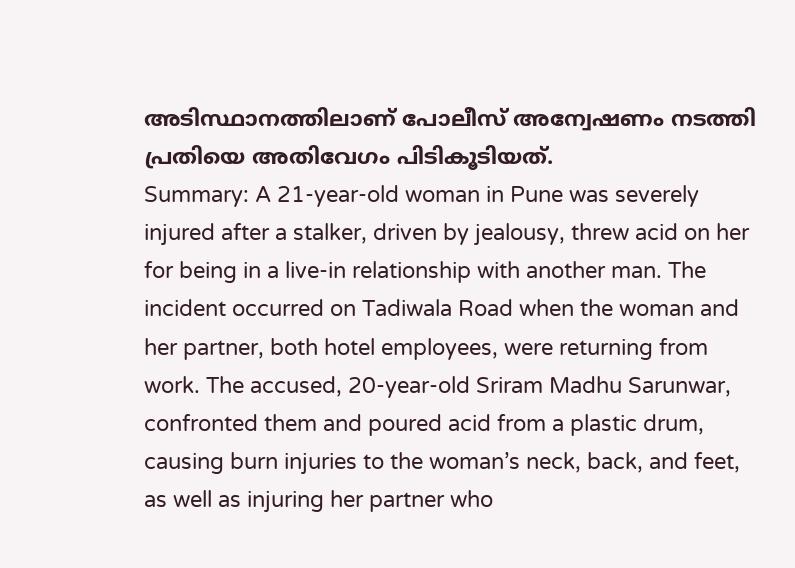അടിസ്ഥാനത്തിലാണ് പോലീസ് അന്വേഷണം നടത്തി പ്രതിയെ അതിവേഗം പിടികൂടിയത്.
Summary: A 21-year-old woman in Pune was severely injured after a stalker, driven by jealousy, threw acid on her for being in a live-in relationship with another man. The incident occurred on Tadiwala Road when the woman and her partner, both hotel employees, were returning from work. The accused, 20-year-old Sriram Madhu Sarunwar, confronted them and poured acid from a plastic drum, causing burn injuries to the woman’s neck, back, and feet, as well as injuring her partner who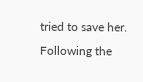tried to save her. Following the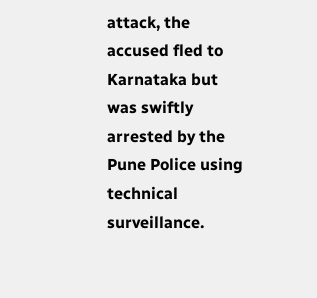attack, the accused fled to Karnataka but was swiftly arrested by the Pune Police using technical surveillance.